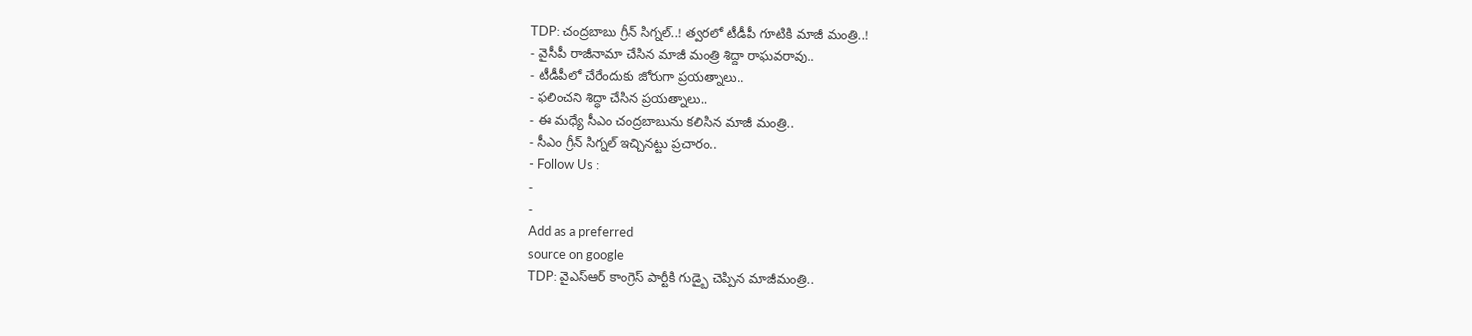TDP: చంద్రబాబు గ్రీన్ సిగ్నల్..! త్వరలో టీడీపీ గూటికి మాజీ మంత్రి..!
- వైసీపీ రాజీనామా చేసిన మాజీ మంత్రి శిద్దా రాఘవరావు..
- టీడీపీలో చేరేందుకు జోరుగా ప్రయత్నాలు..
- ఫలించని శిద్ధా చేసిన ప్రయత్నాలు..
- ఈ మధ్యే సీఎం చంద్రబాబును కలిసిన మాజీ మంత్రి..
- సీఎం గ్రీన్ సిగ్నల్ ఇచ్చినట్టు ప్రచారం..
- Follow Us :
-
-
Add as a preferred
source on google
TDP: వైఎస్ఆర్ కాంగ్రెస్ పార్టీకి గుడ్బై చెప్పిన మాజీమంత్రి..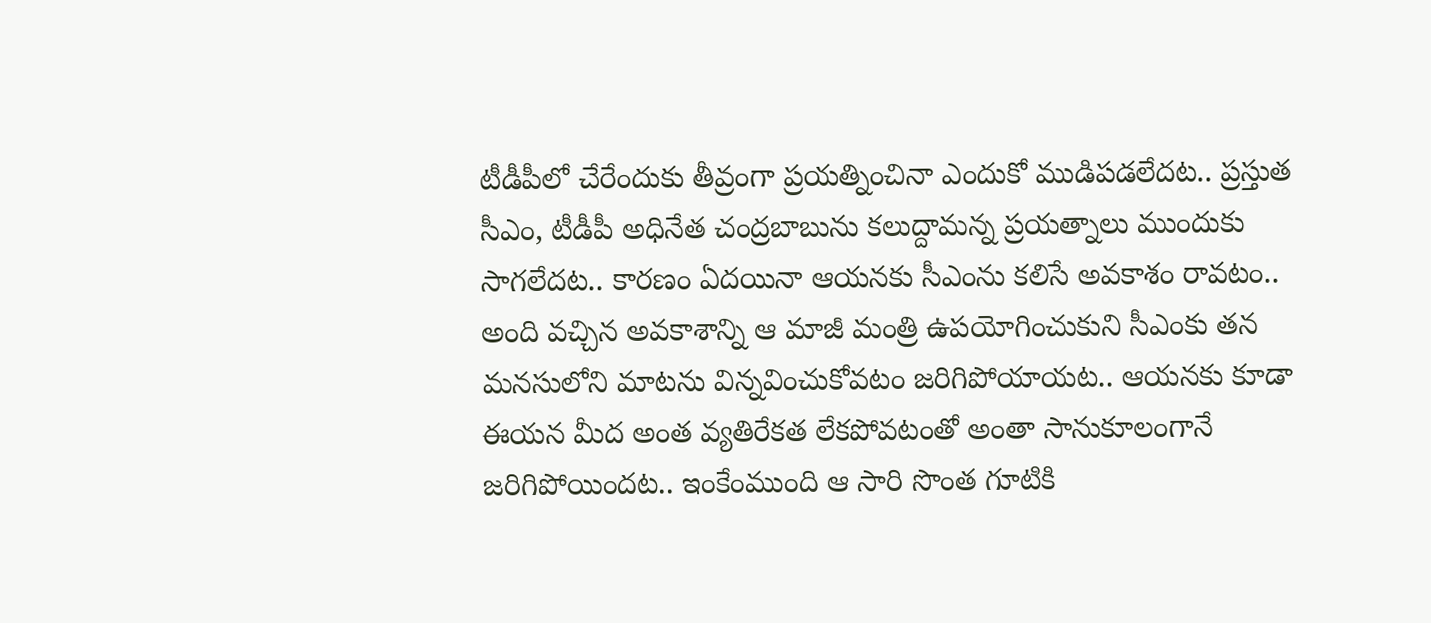టీడీపీలో చేరేందుకు తీవ్రంగా ప్రయత్నించినా ఎందుకో ముడిపడలేదట.. ప్రస్తుత సీఎం, టీడీపీ అధినేత చంద్రబాబును కలుద్దామన్న ప్రయత్నాలు ముందుకు సాగలేదట.. కారణం ఏదయినా ఆయనకు సీఎంను కలిసే అవకాశం రావటం.. అంది వచ్చిన అవకాశాన్ని ఆ మాజీ మంత్రి ఉపయోగించుకుని సీఎంకు తన మనసులోని మాటను విన్నవించుకోవటం జరిగిపోయాయట.. ఆయనకు కూడా ఈయన మీద అంత వ్యతిరేకత లేకపోవటంతో అంతా సానుకూలంగానే జరిగిపోయిందట.. ఇంకేంముంది ఆ సారి సొంత గూటికి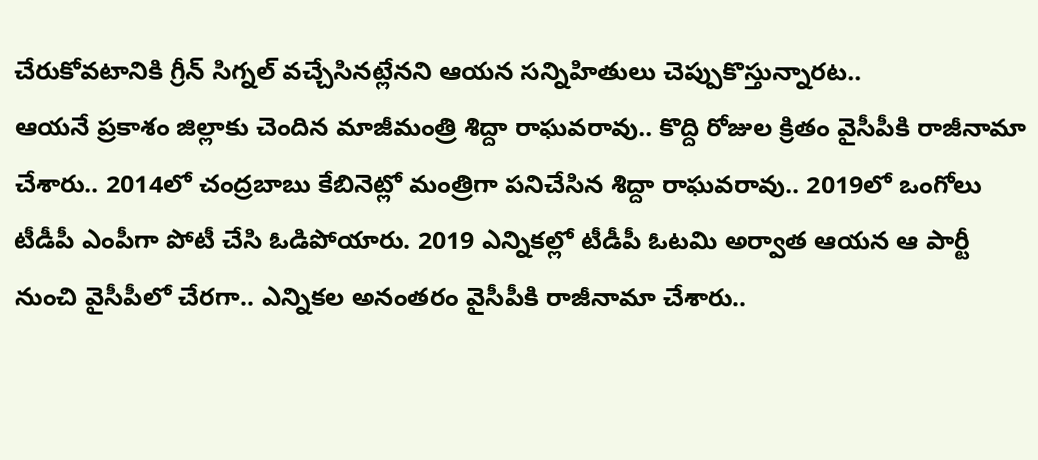చేరుకోవటానికి గ్రీన్ సిగ్నల్ వచ్చేసినట్లేనని ఆయన సన్నిహితులు చెప్పుకొస్తున్నారట..
ఆయనే ప్రకాశం జిల్లాకు చెందిన మాజీమంత్రి శిద్దా రాఘవరావు.. కొద్ది రోజుల క్రితం వైసీపీకి రాజీనామా చేశారు.. 2014లో చంద్రబాబు కేబినెట్లో మంత్రిగా పనిచేసిన శిద్దా రాఘవరావు.. 2019లో ఒంగోలు టీడీపీ ఎంపీగా పోటీ చేసి ఓడిపోయారు. 2019 ఎన్నికల్లో టీడీపీ ఓటమి అర్వాత ఆయన ఆ పార్టీ నుంచి వైసీపీలో చేరగా.. ఎన్నికల అనంతరం వైసీపీకి రాజీనామా చేశారు..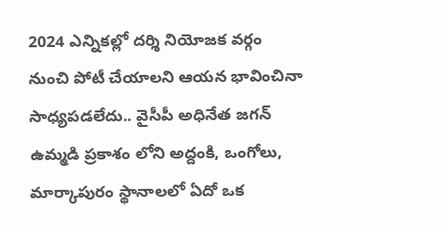2024 ఎన్నికల్లో దర్శి నియోజక వర్గం నుంచి పోటీ చేయాలని ఆయన భావించినా సాధ్యపడలేదు.. వైసీపీ అధినేత జగన్ ఉమ్మడి ప్రకాశం లోని అద్దంకి, ఒంగోలు, మార్కాపురం స్థానాలలో ఏదో ఒక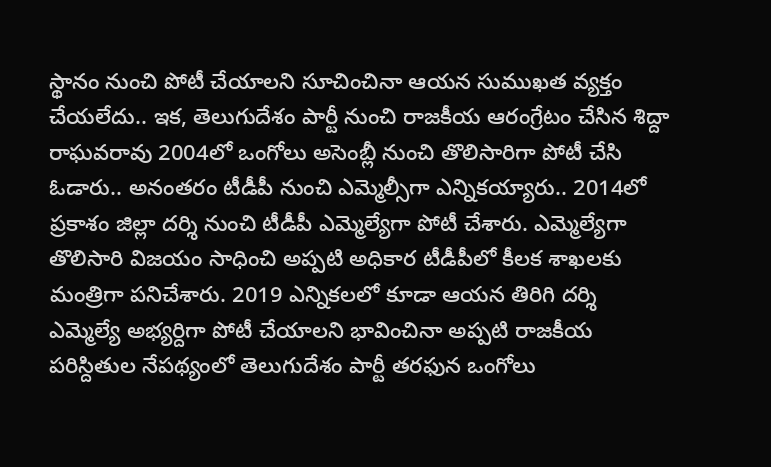స్థానం నుంచి పోటీ చేయాలని సూచించినా ఆయన సుముఖత వ్యక్తం చేయలేదు.. ఇక, తెలుగుదేశం పార్టీ నుంచి రాజకీయ ఆరంగ్రేటం చేసిన శిద్దా రాఘవరావు 2004లో ఒంగోలు అసెంబ్లీ నుంచి తొలిసారిగా పోటీ చేసి ఓడారు.. అనంతరం టీడీపీ నుంచి ఎమ్మెల్సీగా ఎన్నికయ్యారు.. 2014లో ప్రకాశం జిల్లా దర్శి నుంచి టీడీపీ ఎమ్మెల్యేగా పోటీ చేశారు. ఎమ్మెల్యేగా తొలిసారి విజయం సాధించి అప్పటి అధికార టీడీపీలో కీలక శాఖలకు మంత్రిగా పనిచేశారు. 2019 ఎన్నికలలో కూడా ఆయన తిరిగి దర్శి ఎమ్మెల్యే అభ్యర్దిగా పోటీ చేయాలని భావించినా అప్పటి రాజకీయ పరిస్దితుల నేపథ్యంలో తెలుగుదేశం పార్టీ తరఫున ఒంగోలు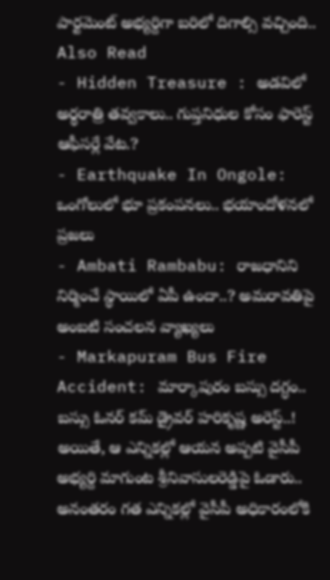పార్టమెంట్ అభ్యర్దిగా బరిలో దిగాల్సి వచ్చింది..
Also Read
- Hidden Treasure : అడవిలో అర్థరాత్రి తవ్వకాలు.. గుప్తనిధుల కోసం ఫారెస్ట్ ఆఫీసర్లే వేట.?
- Earthquake In Ongole: ఒంగోలులో భూ ప్రకంపనలు.. భయాందోళనలో ప్రజలు
- Ambati Rambabu: రాజధానిని నిర్మించే స్థాయిలో ఏపీ ఉందా..? అమరావతిపై అంబటి సంచలన వ్యాఖ్యలు
- Markapuram Bus Fire Accident: మార్కాపురం బస్సు దగ్ధం.. బస్సు ఓనర్ కమ్ డ్రైవర్ హరికృష్ణ అరెస్ట్..!
అయితే, ఆ ఎన్నికల్లో ఆయన అప్పటి వైసీపీ అభ్యర్ది మాగుంట శ్రీనివాసులరెడ్డిపై ఓడారు.. అనంతరం గత ఎన్నికల్లో వైసీపీ అధికారంలోకి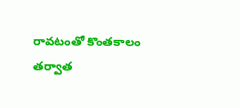రావటంతో కొంతకాలం తర్వాత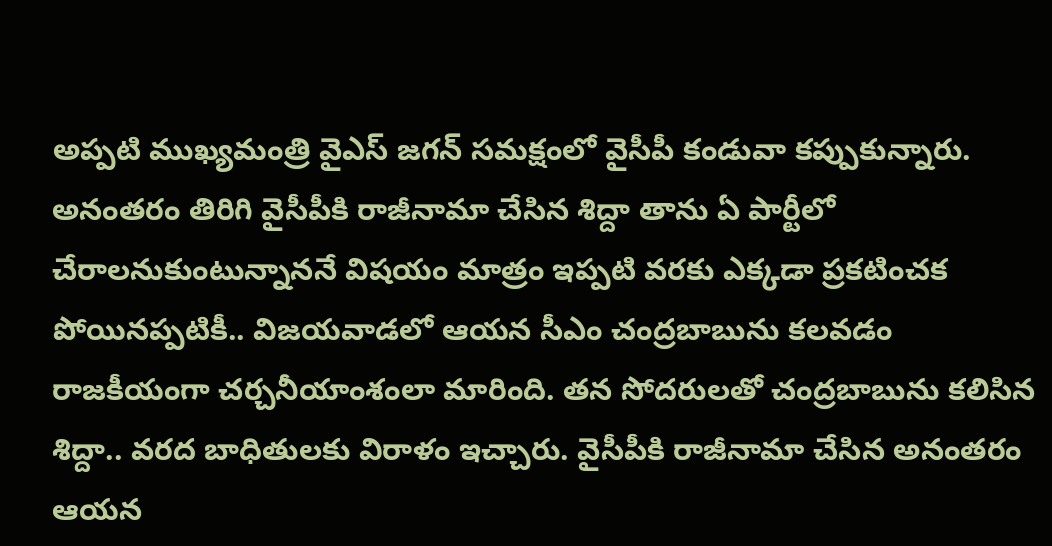అప్పటి ముఖ్యమంత్రి వైఎస్ జగన్ సమక్షంలో వైసీపీ కండువా కప్పుకున్నారు. అనంతరం తిరిగి వైసీపీకి రాజీనామా చేసిన శిద్దా తాను ఏ పార్టీలో చేరాలనుకుంటున్నాననే విషయం మాత్రం ఇప్పటి వరకు ఎక్కడా ప్రకటించక పోయినప్పటికీ.. విజయవాడలో ఆయన సీఎం చంద్రబాబును కలవడం రాజకీయంగా చర్చనీయాంశంలా మారింది. తన సోదరులతో చంద్రబాబును కలిసిన శిద్దా.. వరద బాధితులకు విరాళం ఇచ్చారు. వైసీపీకి రాజీనామా చేసిన అనంతరం ఆయన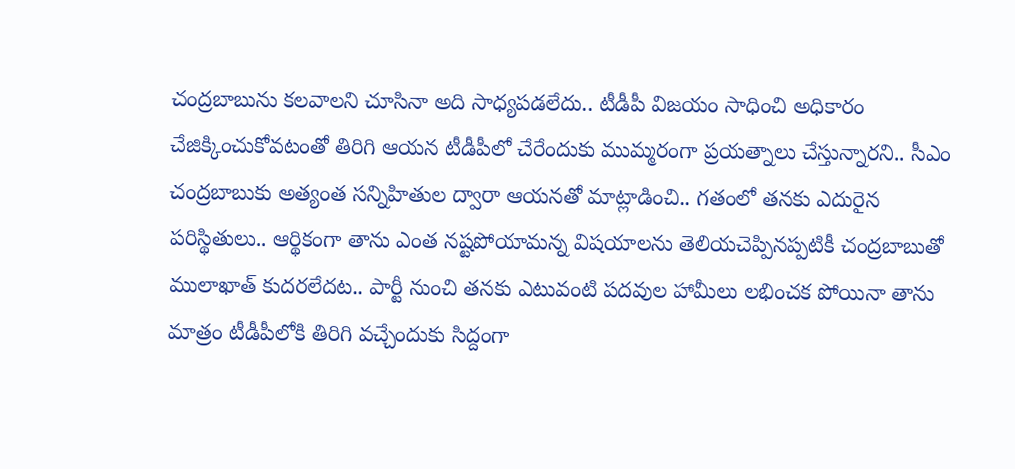చంద్రబాబును కలవాలని చూసినా అది సాధ్యపడలేదు.. టీడీపీ విజయం సాధించి అధికారం చేజిక్కించుకోవటంతో తిరిగి ఆయన టీడీపీలో చేరేందుకు ముమ్మరంగా ప్రయత్నాలు చేస్తున్నారని.. సీఎం చంద్రబాబుకు అత్యంత సన్నిహితుల ద్వారా ఆయనతో మాట్లాడించి.. గతంలో తనకు ఎదురైన పరిస్థితులు.. ఆర్థికంగా తాను ఎంత నష్టపోయామన్న విషయాలను తెలియచెప్పినప్పటికీ చంద్రబాబుతో ములాఖాత్ కుదరలేదట.. పార్టీ నుంచి తనకు ఎటువంటి పదవుల హామీలు లభించక పోయినా తాను మాత్రం టీడీపీలోకి తిరిగి వచ్చేందుకు సిద్దంగా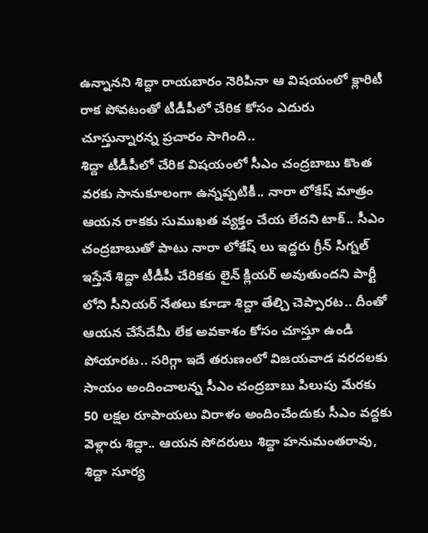ఉన్నానని శిద్దా రాయబారం నెరిపినా ఆ విషయంలో క్లారిటీ రాక పోవటంతో టీడీపీలో చేరిక కోసం ఎదురు చూస్తున్నారన్న ప్రచారం సాగింది..
శిద్దా టీడీపీలో చేరిక విషయంలో సీఎం చంద్రబాబు కొంత వరకు సానుకూలంగా ఉన్నప్పటికీ.. నారా లోకేష్ మాత్రం ఆయన రాకకు సుముఖత వ్యక్తం చేయ లేదని టాక్.. సీఎం చంద్రబాబుతో పాటు నారా లోకేష్ లు ఇద్దరు గ్రీన్ సిగ్నల్ ఇస్తేనే శిద్దా టీడీపీ చేరికకు లైన్ క్లియర్ అవుతుందని పార్టీ లోని సీనియర్ నేతలు కూడా శిద్దా తేల్చి చెప్పారట.. దీంతో ఆయన చేసేదేమీ లేక అవకాశం కోసం చూస్తూ ఉండి పోయారట.. సరిగ్గా ఇదే తరుణంలో విజయవాడ వరదలకు సాయం అందించాలన్న సీఎం చంద్రబాబు పిలుపు మేరకు 50 లక్షల రూపాయలు విరాళం అందించేందుకు సీఎం వద్దకు వెళ్లారు శిద్దా.. ఆయన సోదరులు శిద్దా హనుమంతరావు, శిద్దా సూర్య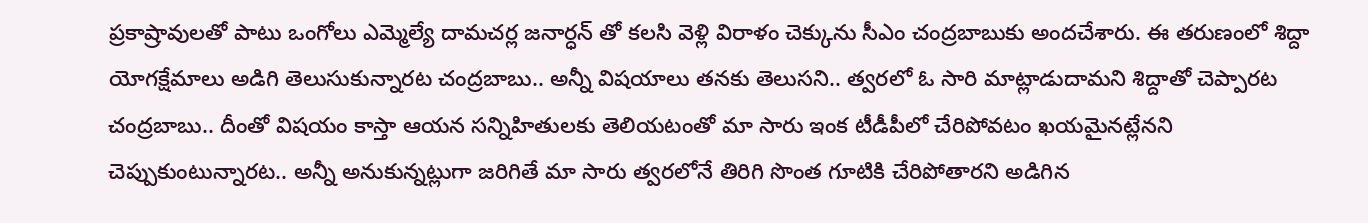ప్రకాష్రావులతో పాటు ఒంగోలు ఎమ్మెల్యే దామచర్ల జనార్ధన్ తో కలసి వెళ్లి విరాళం చెక్కును సీఎం చంద్రబాబుకు అందచేశారు. ఈ తరుణంలో శిద్దా యోగక్షేమాలు అడిగి తెలుసుకున్నారట చంద్రబాబు.. అన్నీ విషయాలు తనకు తెలుసని.. త్వరలో ఓ సారి మాట్లాడుదామని శిద్దాతో చెప్పారట చంద్రబాబు.. దీంతో విషయం కాస్తా ఆయన సన్నిహితులకు తెలియటంతో మా సారు ఇంక టీడీపీలో చేరిపోవటం ఖయమైనట్లేనని చెప్పుకుంటున్నారట.. అన్నీ అనుకున్నట్లుగా జరిగితే మా సారు త్వరలోనే తిరిగి సొంత గూటికి చేరిపోతారని అడిగిన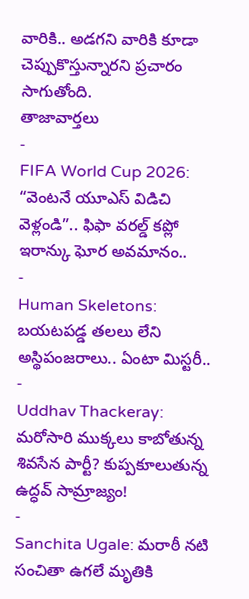వారికి.. అడగని వారికి కూడా చెప్పుకొస్తున్నారని ప్రచారం సాగుతోంది.
తాజావార్తలు
-
FIFA World Cup 2026: “వెంటనే యూఎస్ విడిచి వెళ్లండి”.. ఫిఫా వరల్డ్ కప్లో ఇరాన్కు ఘోర అవమానం..
-
Human Skeletons: బయటపడ్డ తలలు లేని అస్థిపంజరాలు.. ఏంటా మిస్టరీ..
-
Uddhav Thackeray: మరోసారి ముక్కలు కాబోతున్న శివసేన పార్టీ? కుప్పకూలుతున్న ఉద్ధవ్ సామ్రాజ్యం!
-
Sanchita Ugale: మరాఠీ నటి సంచితా ఉగలే మృతికి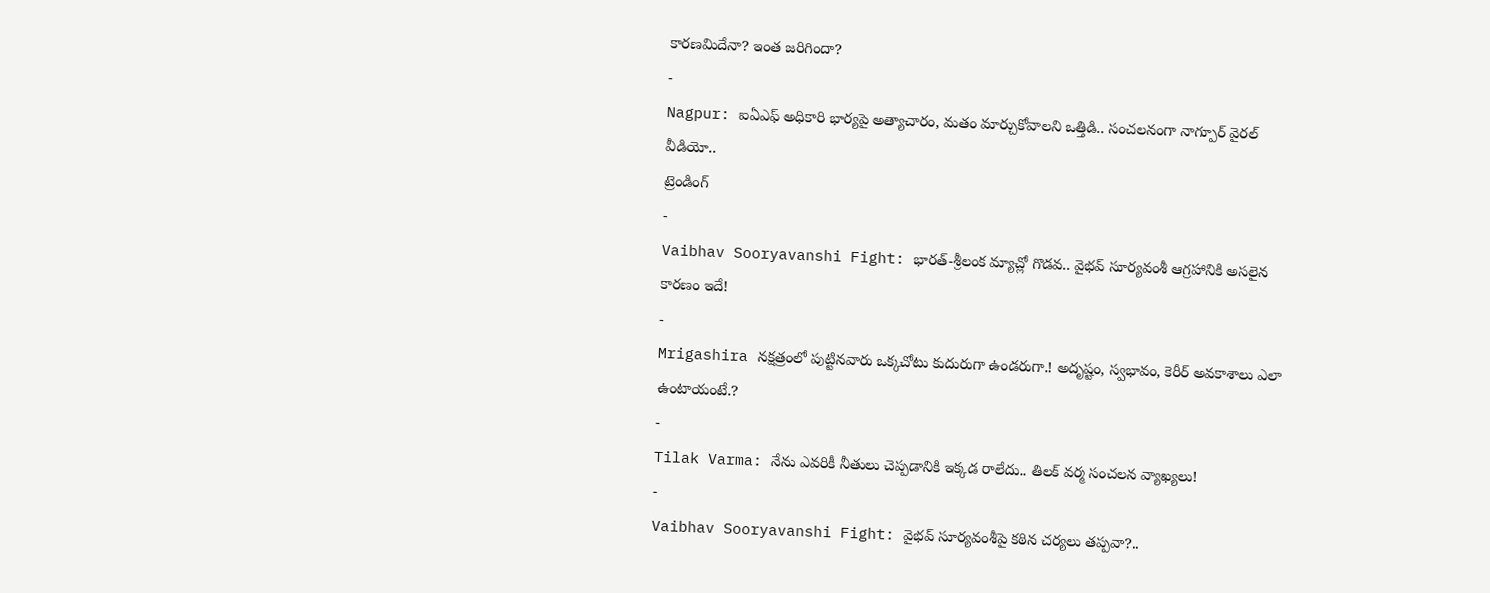కారణమిదేనా? ఇంత జరిగిందా?
-
Nagpur: ఐఏఎఫ్ అధికారి భార్యపై అత్యాచారం, మతం మార్చుకోవాలని ఒత్తిడి.. సంచలనంగా నాగ్పూర్ వైరల్ వీడియో..
ట్రెండింగ్
-
Vaibhav Sooryavanshi Fight: భారత్-శ్రీలంక మ్యాచ్లో గొడవ.. వైభవ్ సూర్యవంశీ ఆగ్రహానికి అసలైన కారణం ఇదే!
-
Mrigashira నక్షత్రంలో పుట్టినవారు ఒక్కచోటు కుదురుగా ఉండరుగా.! అదృష్టం, స్వభావం, కెరీర్ అవకాశాలు ఎలా ఉంటాయంటే.?
-
Tilak Varma: నేను ఎవరికీ నీతులు చెప్పడానికి ఇక్కడ రాలేదు.. తిలక్ వర్మ సంచలన వ్యాఖ్యలు!
-
Vaibhav Sooryavanshi Fight: వైభవ్ సూర్యవంశీపై కఠిన చర్యలు తప్పవా?..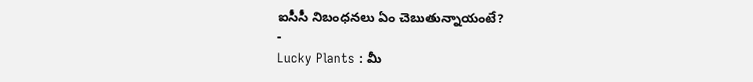ఐసీసీ నిబంధనలు ఏం చెబుతున్నాయంటే?
-
Lucky Plants : మీ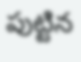పుట్టిన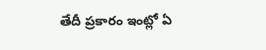తేదీ ప్రకారం ఇంట్లో ఏ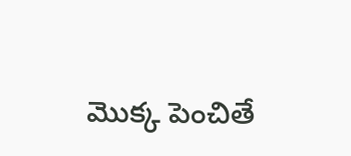మొక్క పెంచితే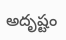అదృష్టం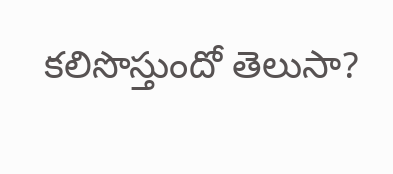కలిసొస్తుందో తెలుసా?